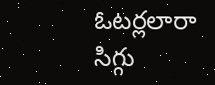ఓటర్లలారా సిగ్గు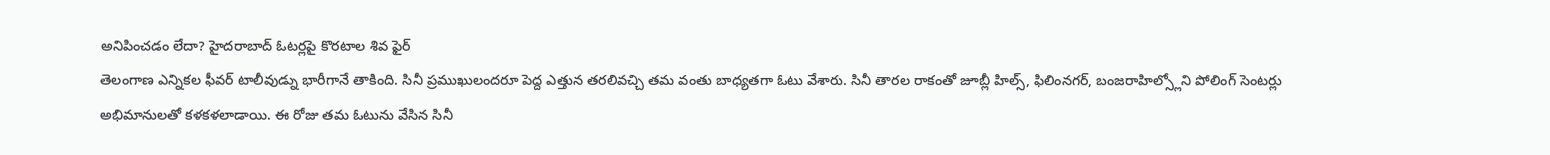అనిపించడం లేదా? హైదరాబాద్ ఓటర్లపై కొరటాల శివ ఫైర్
తెలంగాణ ఎన్నికల ఫీవర్ టాలీవుడ్ను భారీగానే తాకింది. సినీ ప్రముఖులందరూ పెద్ద ఎత్తున తరలివచ్చి తమ వంతు బాధ్యతగా ఓటు వేశారు. సినీ తారల రాకంతో జూబ్లీ హిల్స్, ఫిలింనగర్, బంజరాహిల్స్లోని పోలింగ్ సెంటర్లు అభిమానులతో కళకళలాడాయి. ఈ రోజు తమ ఓటును వేసిన సినీ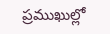ప్రముఖుల్లో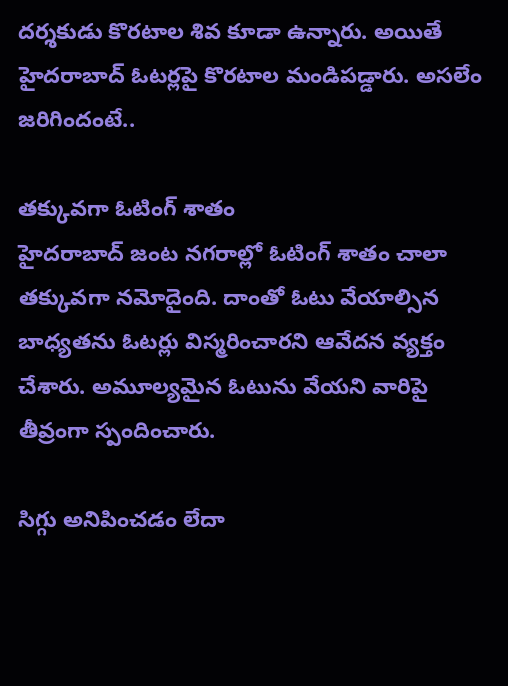దర్శకుడు కొరటాల శివ కూడా ఉన్నారు. అయితే హైదరాబాద్ ఓటర్లపై కొరటాల మండిపడ్డారు. అసలేం జరిగిందంటే..

తక్కువగా ఓటింగ్ శాతం
హైదరాబాద్ జంట నగరాల్లో ఓటింగ్ శాతం చాలా తక్కువగా నమోదైంది. దాంతో ఓటు వేయాల్సిన బాధ్యతను ఓటర్లు విస్మరించారని ఆవేదన వ్యక్తం చేశారు. అమూల్యమైన ఓటును వేయని వారిపై తీవ్రంగా స్పందించారు.

సిగ్గు అనిపించడం లేదా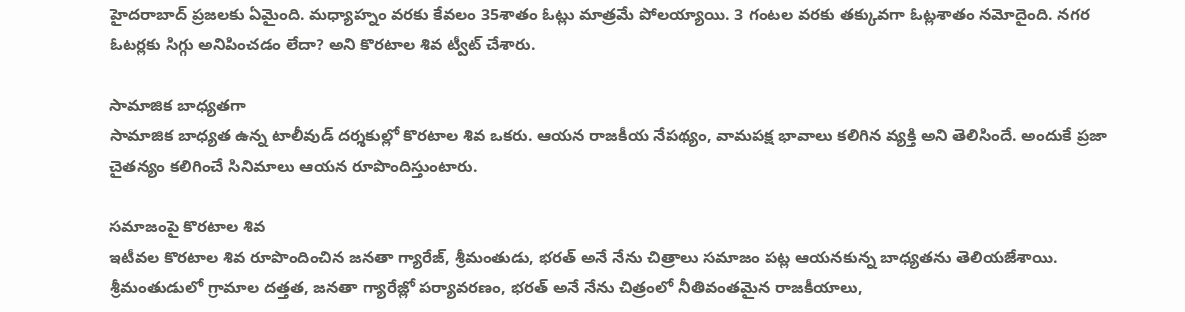హైదరాబాద్ ప్రజలకు ఏమైంది. మధ్యాహ్నం వరకు కేవలం 35శాతం ఓట్లు మాత్రమే పోలయ్యాయి. 3 గంటల వరకు తక్కువగా ఓట్లశాతం నమోదైంది. నగర ఓటర్లకు సిగ్గు అనిపించడం లేదా? అని కొరటాల శివ ట్వీట్ చేశారు.

సామాజిక బాధ్యతగా
సామాజిక బాధ్యత ఉన్న టాలీవుడ్ దర్శకుల్లో కొరటాల శివ ఒకరు. ఆయన రాజకీయ నేపథ్యం, వామపక్ష భావాలు కలిగిన వ్యక్తి అని తెలిసిందే. అందుకే ప్రజా చైతన్యం కలిగించే సినిమాలు ఆయన రూపొందిస్తుంటారు.

సమాజంపై కొరటాల శివ
ఇటీవల కొరటాల శివ రూపొందించిన జనతా గ్యారేజ్, శ్రీమంతుడు, భరత్ అనే నేను చిత్రాలు సమాజం పట్ల ఆయనకున్న బాధ్యతను తెలియజేశాయి. శ్రీమంతుడులో గ్రామాల దత్తత, జనతా గ్యారేజ్లో పర్యావరణం, భరత్ అనే నేను చిత్రంలో నీతివంతమైన రాజకీయాలు,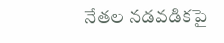నేతల నడవడికపై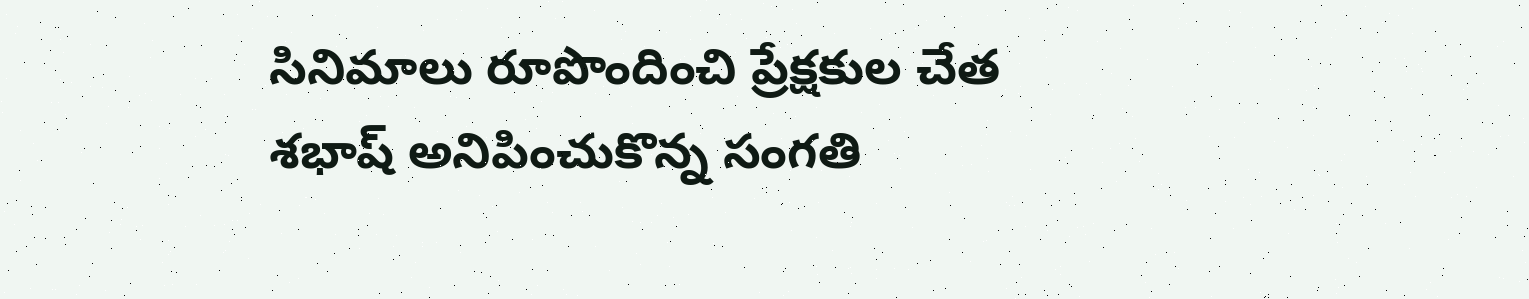సినిమాలు రూపొందించి ప్రేక్షకుల చేత శభాష్ అనిపించుకొన్న సంగతి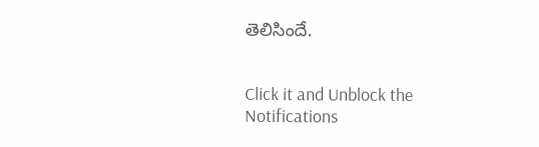తెలిసిందే.


Click it and Unblock the Notifications